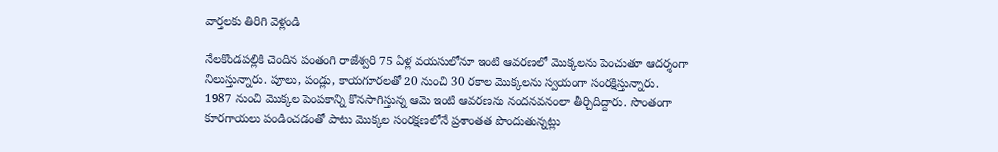వార్తలకు తిరిగి వెళ్లండి

నేలకొండపల్లికి చెందిన పంతంగి రాజేశ్వరి 75 ఏళ్ల వయసులోనూ ఇంటి ఆవరణలో మొక్కలను పెంచుతూ ఆదర్శంగా నిలుస్తున్నారు. పూలు, పండ్లు, కాయగూరలతో 20 నుంచి 30 రకాల మొక్కలను స్వయంగా సంరక్షిస్తున్నారు.
1987 నుంచి మొక్కల పెంపకాన్ని కొనసాగిస్తున్న ఆమె ఇంటి ఆవరణను నందనవనంలా తీర్చిదిద్దారు. సొంతంగా కూరగాయలు పండించడంతో పాటు మొక్కల సంరక్షణలోనే ప్రశాంతత పొందుతున్నట్లు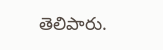తెలిపారు.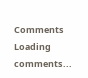Comments
Loading comments...